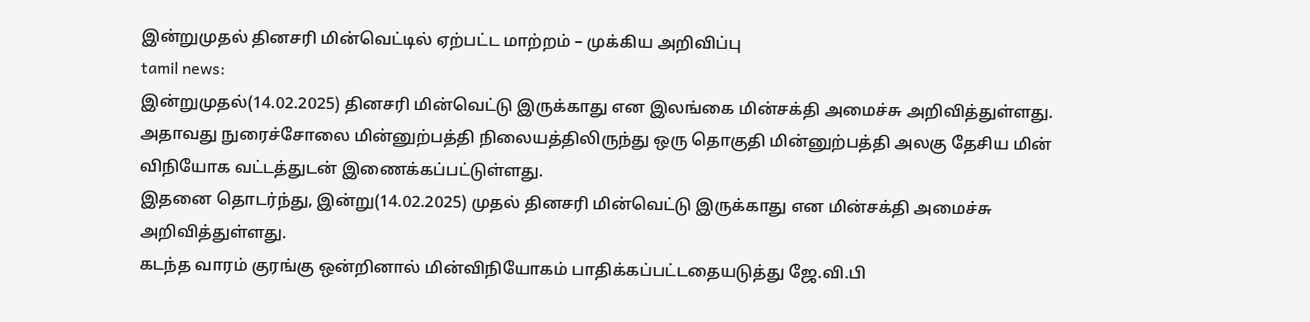இன்றுமுதல் தினசரி மின்வெட்டில் ஏற்பட்ட மாற்றம் – முக்கிய அறிவிப்பு
tamil news:
இன்றுமுதல்(14.02.2025) தினசரி மின்வெட்டு இருக்காது என இலங்கை மின்சக்தி அமைச்சு அறிவித்துள்ளது.
அதாவது நுரைச்சோலை மின்னுற்பத்தி நிலையத்திலிருந்து ஒரு தொகுதி மின்னுற்பத்தி அலகு தேசிய மின் விநியோக வட்டத்துடன் இணைக்கப்பட்டுள்ளது.
இதனை தொடர்ந்து, இன்று(14.02.2025) முதல் தினசரி மின்வெட்டு இருக்காது என மின்சக்தி அமைச்சு அறிவித்துள்ளது.
கடந்த வாரம் குரங்கு ஒன்றினால் மின்விநியோகம் பாதிக்கப்பட்டதையடுத்து ஜே.வி.பி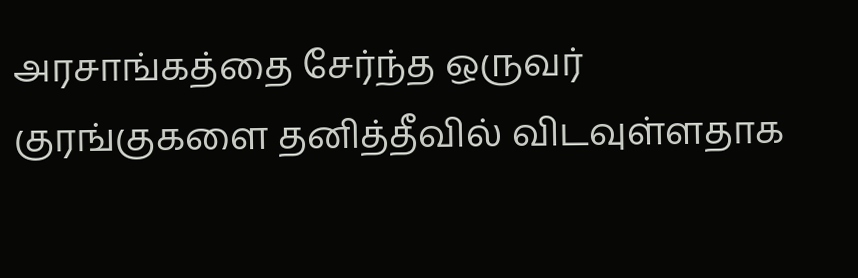அரசாங்கத்தை சேர்ந்த ஒருவர் குரங்குகளை தனித்தீவில் விடவுள்ளதாக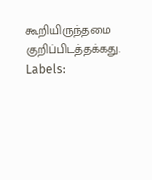கூறியிருந்தமை குறிப்பிடத்தக்கது.
Labels: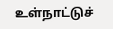உள்நாட்டுச்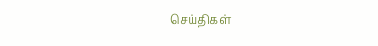செய்திகள்